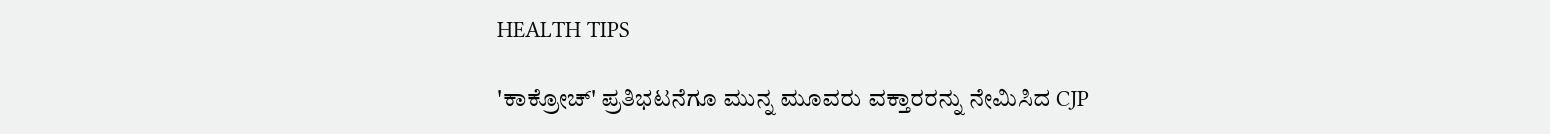HEALTH TIPS

'ಕಾಕ್ರೋಚ್' ಪ್ರತಿಭಟನೆಗೂ ಮುನ್ನ ಮೂವರು ವಕ್ತಾರರನ್ನು ನೇಮಿಸಿದ CJP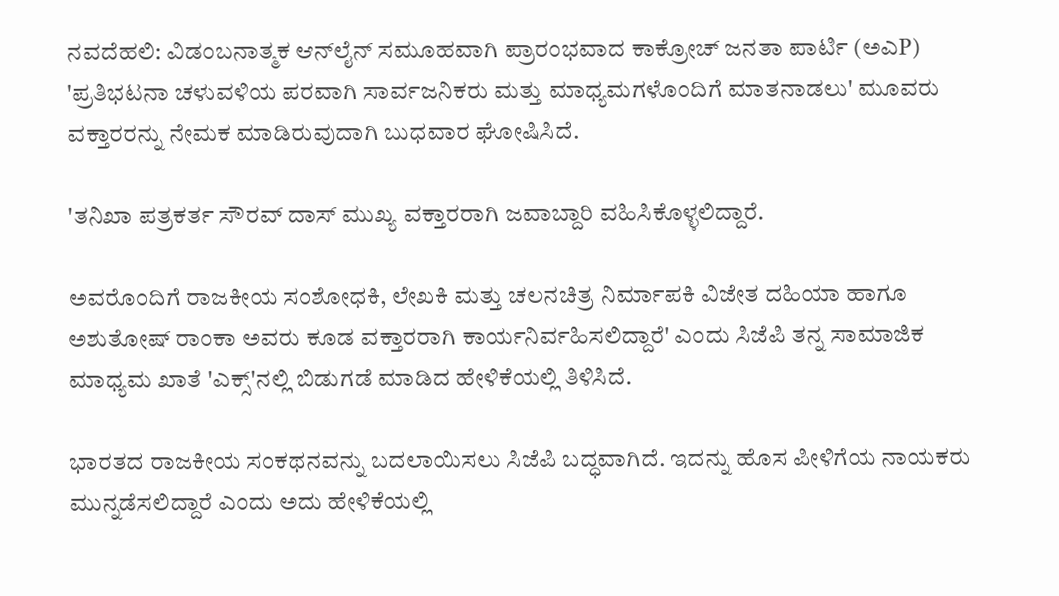ನವದೆಹಲಿ: ವಿಡಂಬನಾತ್ಮಕ ಆನ್‌ಲೈನ್ ಸಮೂಹವಾಗಿ ಪ್ರಾರಂಭವಾದ ಕಾಕ್ರೋಚ್ ಜನತಾ ಪಾರ್ಟಿ (ಅಎP) 'ಪ್ರತಿಭಟನಾ ಚಳುವಳಿಯ ಪರವಾಗಿ ಸಾರ್ವಜನಿಕರು ಮತ್ತು ಮಾಧ್ಯಮಗಳೊಂದಿಗೆ ಮಾತನಾಡಲು' ಮೂವರು ವಕ್ತಾರರನ್ನು ನೇಮಕ ಮಾಡಿರುವುದಾಗಿ ಬುಧವಾರ ಘೋಷಿಸಿದೆ.

'ತನಿಖಾ ಪತ್ರಕರ್ತ ಸೌರವ್ ದಾಸ್ ಮುಖ್ಯ ವಕ್ತಾರರಾಗಿ ಜವಾಬ್ದಾರಿ ವಹಿಸಿಕೊಳ್ಳಲಿದ್ದಾರೆ.

ಅವರೊಂದಿಗೆ ರಾಜಕೀಯ ಸಂಶೋಧಕಿ, ಲೇಖಕಿ ಮತ್ತು ಚಲನಚಿತ್ರ ನಿರ್ಮಾಪಕಿ ವಿಜೇತ ದಹಿಯಾ ಹಾಗೂ ಅಶುತೋಷ್ ರಾಂಕಾ ಅವರು ಕೂಡ ವಕ್ತಾರರಾಗಿ ಕಾರ್ಯನಿರ್ವಹಿಸಲಿದ್ದಾರೆ' ಎಂದು ಸಿಜೆಪಿ ತನ್ನ ಸಾಮಾಜಿಕ ಮಾಧ್ಯಮ ಖಾತೆ 'ಎಕ್ಸ್‌'ನಲ್ಲಿ ಬಿಡುಗಡೆ ಮಾಡಿದ ಹೇಳಿಕೆಯಲ್ಲಿ ತಿಳಿಸಿದೆ.

ಭಾರತದ ರಾಜಕೀಯ ಸಂಕಥನವನ್ನು ಬದಲಾಯಿಸಲು ಸಿಜೆಪಿ ಬದ್ಧವಾಗಿದೆ. ಇದನ್ನು ಹೊಸ ಪೀಳಿಗೆಯ ನಾಯಕರು ಮುನ್ನಡೆಸಲಿದ್ದಾರೆ ಎಂದು ಅದು ಹೇಳಿಕೆಯಲ್ಲಿ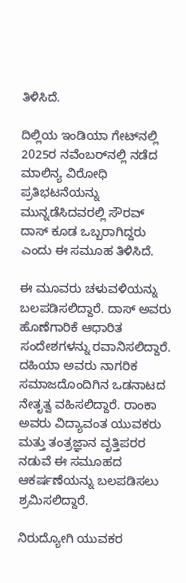ತಿಳಿಸಿದೆ.

ದಿಲ್ಲಿಯ ಇಂಡಿಯಾ ಗೇಟ್‌ನಲ್ಲಿ 2025ರ ನವೆಂಬರ್‌ನಲ್ಲಿ ನಡೆದ ಮಾಲಿನ್ಯ ವಿರೋಧಿ ಪ್ರತಿಭಟನೆಯನ್ನು ಮುನ್ನಡೆಸಿದವರಲ್ಲಿ ಸೌರವ್ ದಾಸ್ ಕೂಡ ಒಬ್ಬರಾಗಿದ್ದರು ಎಂದು ಈ ಸಮೂಹ ತಿಳಿಸಿದೆ.

ಈ ಮೂವರು ಚಳುವಳಿಯನ್ನು ಬಲಪಡಿಸಲಿದ್ದಾರೆ. ದಾಸ್ ಅವರು ಹೊಣೆಗಾರಿಕೆ ಆಧಾರಿತ ಸಂದೇಶಗಳನ್ನು ರವಾನಿಸಲಿದ್ದಾರೆ. ದಹಿಯಾ ಅವರು ನಾಗರಿಕ ಸಮಾಜದೊಂದಿಗಿನ ಒಡನಾಟದ ನೇತೃತ್ವ ವಹಿಸಲಿದ್ದಾರೆ. ರಾಂಕಾ ಅವರು ವಿದ್ಯಾವಂತ ಯುವಕರು ಮತ್ತು ತಂತ್ರಜ್ಞಾನ ವೃತ್ತಿಪರರ ನಡುವೆ ಈ ಸಮೂಹದ ಆಕರ್ಷಣೆಯನ್ನು ಬಲಪಡಿಸಲು ಶ್ರಮಿಸಲಿದ್ದಾರೆ.

ನಿರುದ್ಯೋಗಿ ಯುವಕರ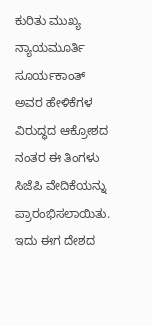ಕುರಿತು ಮುಖ್ಯ ನ್ಯಾಯಮೂರ್ತಿ ಸೂರ್ಯಕಾಂತ್ ಅವರ ಹೇಳಿಕೆಗಳ ವಿರುದ್ಧದ ಆಕ್ರೋಶದ ನಂತರ ಈ ತಿಂಗಳು ಸಿಜೆಪಿ ವೇದಿಕೆಯನ್ನು ಪ್ರಾರಂಭಿಸಲಾಯಿತು. ಇದು ಈಗ ದೇಶದ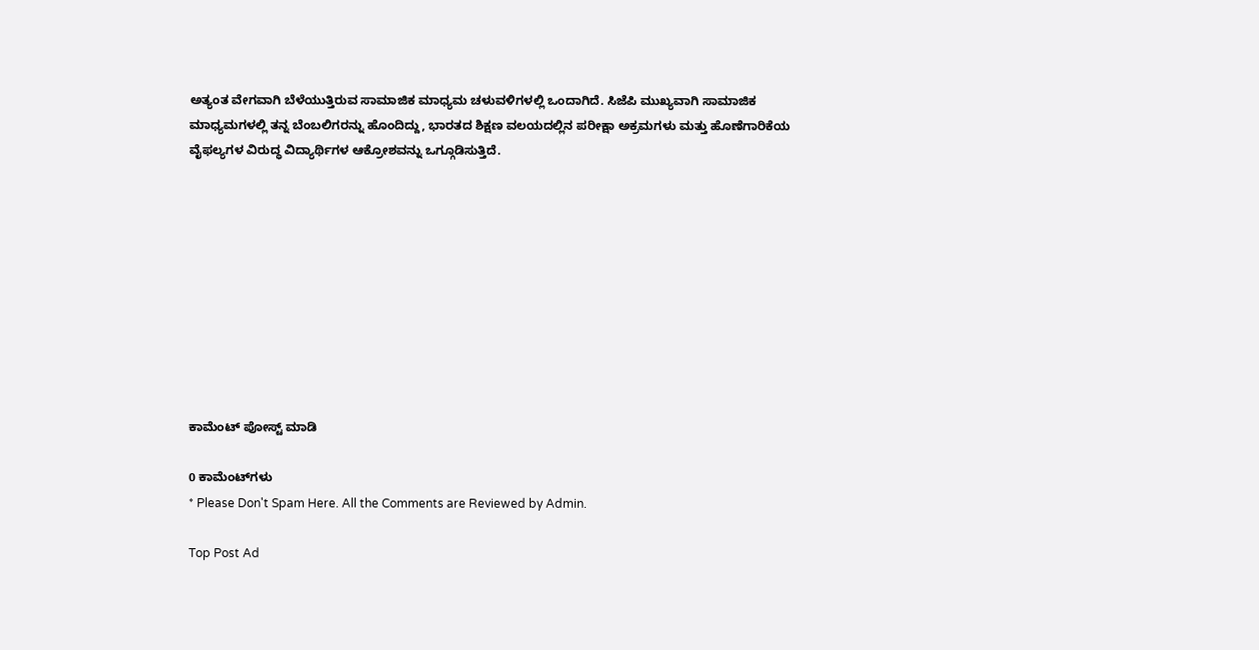ಅತ್ಯಂತ ವೇಗವಾಗಿ ಬೆಳೆಯುತ್ತಿರುವ ಸಾಮಾಜಿಕ ಮಾಧ್ಯಮ ಚಳುವಳಿಗಳಲ್ಲಿ ಒಂದಾಗಿದೆ. ಸಿಜೆಪಿ ಮುಖ್ಯವಾಗಿ ಸಾಮಾಜಿಕ ಮಾಧ್ಯಮಗಳಲ್ಲಿ ತನ್ನ ಬೆಂಬಲಿಗರನ್ನು ಹೊಂದಿದ್ದು, ಭಾರತದ ಶಿಕ್ಷಣ ವಲಯದಲ್ಲಿನ ಪರೀಕ್ಷಾ ಅಕ್ರಮಗಳು ಮತ್ತು ಹೊಣೆಗಾರಿಕೆಯ ವೈಫಲ್ಯಗಳ ವಿರುದ್ಧ ವಿದ್ಯಾರ್ಥಿಗಳ ಆಕ್ರೋಶವನ್ನು ಒಗ್ಗೂಡಿಸುತ್ತಿದೆ.










ಕಾಮೆಂಟ್‌‌ ಪೋಸ್ಟ್‌ ಮಾಡಿ

0 ಕಾಮೆಂಟ್‌ಗಳು
* Please Don't Spam Here. All the Comments are Reviewed by Admin.

Top Post Ad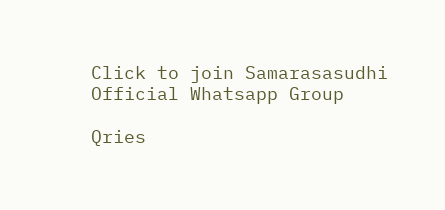Click to join Samarasasudhi Official Whatsapp Group

Qries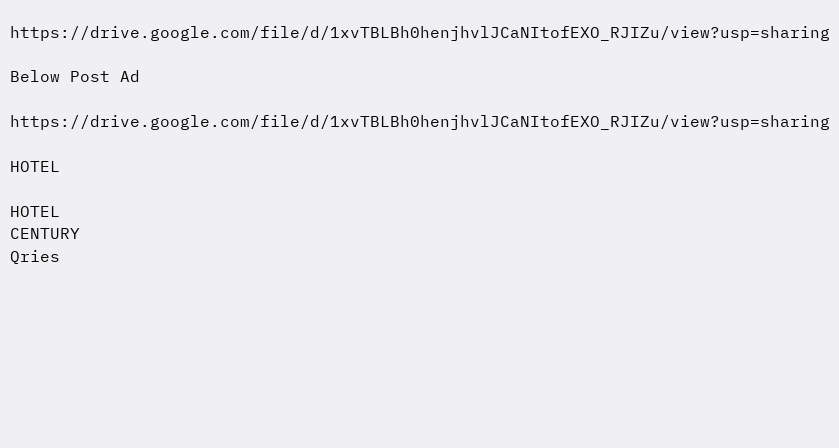https://drive.google.com/file/d/1xvTBLBh0henjhvlJCaNItofEXO_RJIZu/view?usp=sharing

Below Post Ad

https://drive.google.com/file/d/1xvTBLBh0henjhvlJCaNItofEXO_RJIZu/view?usp=sharing

HOTEL

HOTEL
CENTURY
Qries